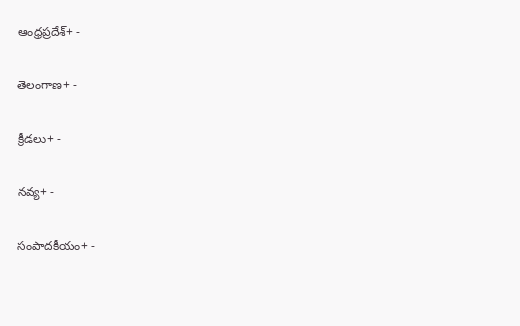ఆంధ్రప్రదేశ్+ -

తెలంగాణ+ -

క్రీడలు+ -

నవ్య+ -

సంపాదకీయం+ -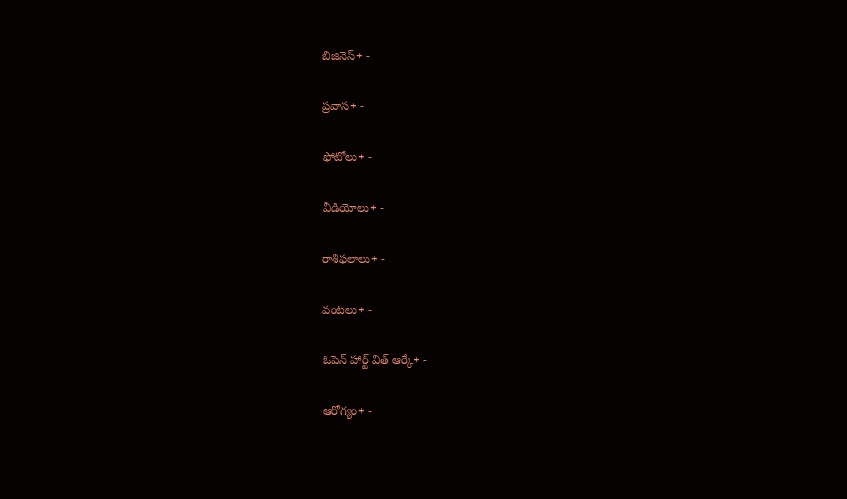బిజినెస్+ -

ప్రవాస+ -

ఫోటోలు+ -

వీడియోలు+ -

రాశిఫలాలు+ -

వంటలు+ -

ఓపెన్ హార్ట్ విత్ ఆర్కే+ -

ఆరోగ్యం+ -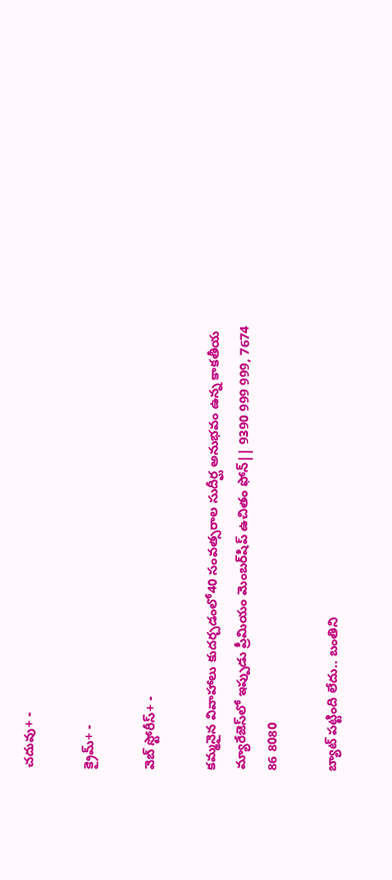చదువు+ -

క్రైమ్+ -

వెబ్ స్టోరీస్+ -

కమ్మనైన వివాహాలు కుదర్చడంలో40 సంవత్సరాల సుదీర్ఘ అనుభవం ఉన్న కాకతీయ మ్యారేజెస్‌లో ఇప్పుడు ప్రీమియం మెంబర్‌షిప్‌ ఉచితం ఫోన్|| 9390 999 999, 7674 86 8080

బ్యాట్‌ పట్టింది లేదు.. బంతిని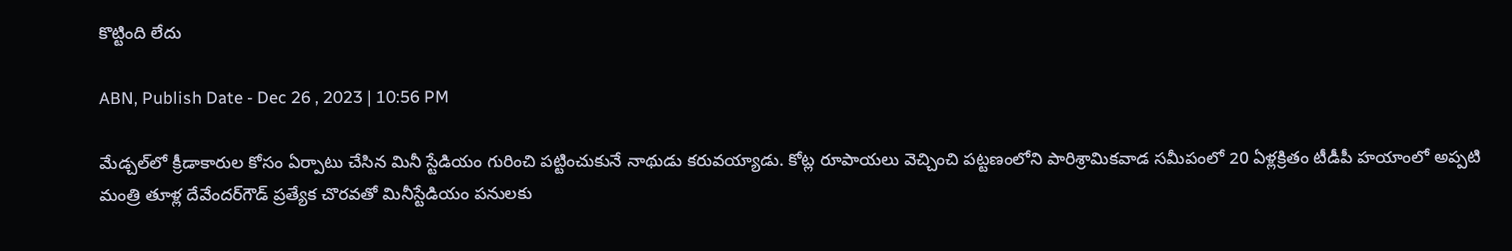కొట్టింది లేదు

ABN, Publish Date - Dec 26 , 2023 | 10:56 PM

మేడ్చల్‌లో క్రీడాకారుల కోసం ఏర్పాటు చేసిన మినీ స్టేడియం గురించి పట్టించుకునే నాథుడు కరువయ్యాడు. కోట్ల రూపాయలు వెచ్చించి పట్టణంలోని పారిశ్రామికవాడ సమీపంలో 20 ఏళ్లక్రితం టీడీపీ హయాంలో అప్పటి మంత్రి తూళ్ల దేవేందర్‌గౌడ్‌ ప్రత్యేక చొరవతో మినీస్టేడియం పనులకు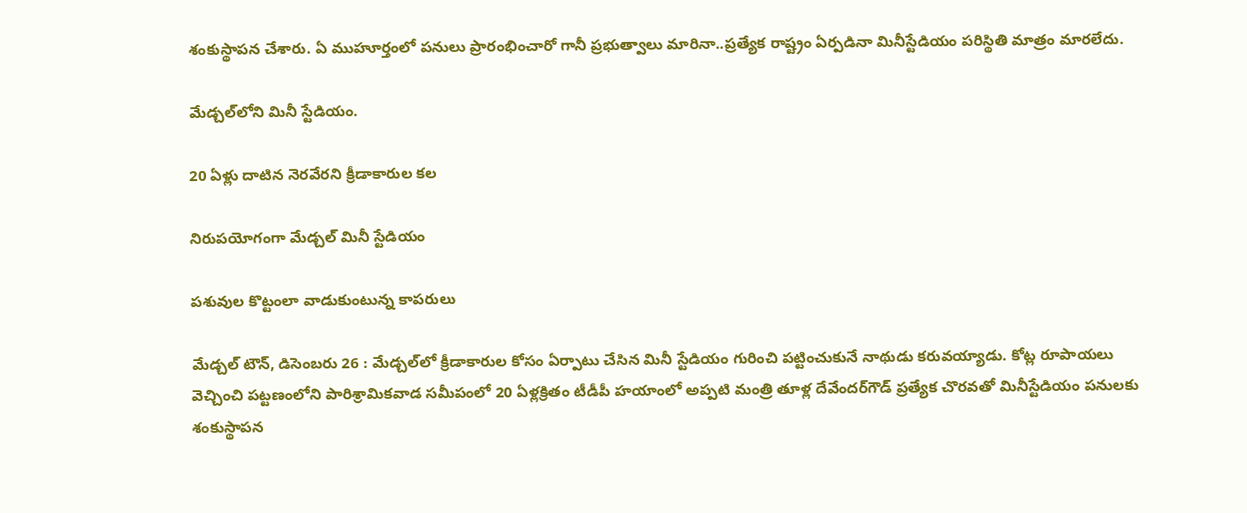శంకుస్థాపన చేశారు. ఏ ముహూర్తంలో పనులు ప్రారంభించారో గానీ ప్రభుత్వాలు మారినా..ప్రత్యేక రాష్ట్రం ఏర్పడినా మినీస్టేడియం పరిస్థితి మాత్రం మారలేదు.

మేడ్చల్‌లోని మినీ స్టేడియం.

20 ఏళ్లు దాటిన నెరవేరని క్రీడాకారుల కల

నిరుపయోగంగా మేడ్చల్‌ మినీ స్టేడియం

పశువుల కొట్టంలా వాడుకుంటున్న కాపరులు

మేడ్చల్‌ టౌన్‌, డిసెంబరు 26 : మేడ్చల్‌లో క్రీడాకారుల కోసం ఏర్పాటు చేసిన మినీ స్టేడియం గురించి పట్టించుకునే నాథుడు కరువయ్యాడు. కోట్ల రూపాయలు వెచ్చించి పట్టణంలోని పారిశ్రామికవాడ సమీపంలో 20 ఏళ్లక్రితం టీడీపీ హయాంలో అప్పటి మంత్రి తూళ్ల దేవేందర్‌గౌడ్‌ ప్రత్యేక చొరవతో మినీస్టేడియం పనులకు శంకుస్థాపన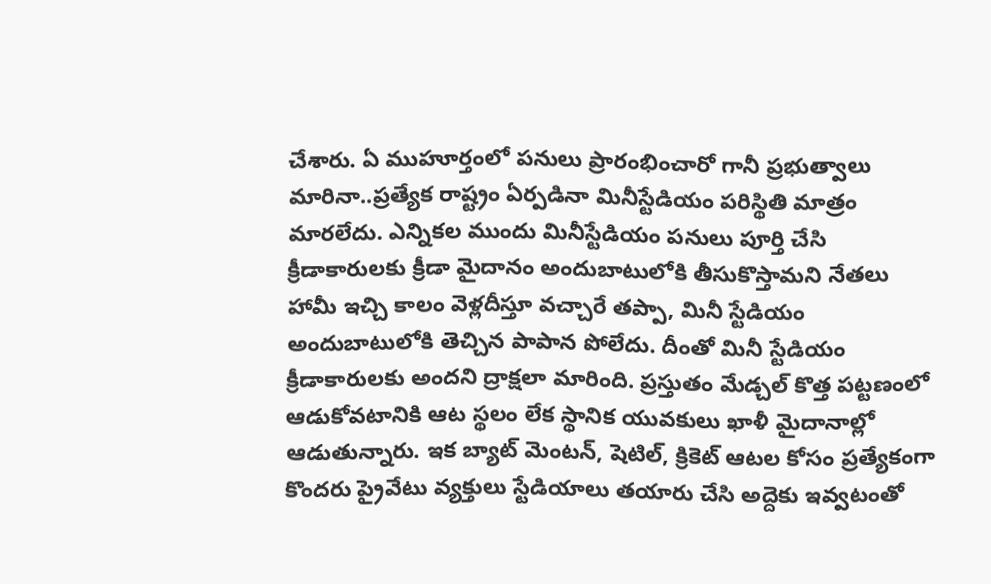చేశారు. ఏ ముహూర్తంలో పనులు ప్రారంభించారో గానీ ప్రభుత్వాలు మారినా..ప్రత్యేక రాష్ట్రం ఏర్పడినా మినీస్టేడియం పరిస్థితి మాత్రం మారలేదు. ఎన్నికల ముందు మినీస్టేడియం పనులు పూర్తి చేసి క్రీడాకారులకు క్రీడా మైదానం అందుబాటులోకి తీసుకొస్తామని నేతలు హామీ ఇచ్చి కాలం వెళ్లదీస్తూ వచ్చారే తప్పా, మినీ స్టేడియం అందుబాటులోకి తెచ్చిన పాపాన పోలేదు. దీంతో మినీ స్టేడియం క్రీడాకారులకు అందని ద్రాక్షలా మారింది. ప్రస్తుతం మేడ్చల్‌ కొత్త పట్టణంలో ఆడుకోవటానికి ఆట స్థలం లేక స్థానిక యువకులు ఖాళీ మైదానాల్లో ఆడుతున్నారు. ఇక బ్యాట్‌ మెంటన్‌, షెటిల్‌, క్రికెట్‌ ఆటల కోసం ప్రత్యేకంగా కొందరు ప్రైవేటు వ్యక్తులు స్టేడియాలు తయారు చేసి అద్దెకు ఇవ్వటంతో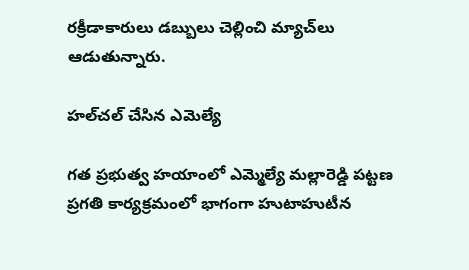రక్రీడాకారులు డబ్బులు చెల్లించి మ్యాచ్‌లు ఆడుతున్నారు.

హల్‌చల్‌ చేసిన ఎమెల్యే

గత ప్రభుత్వ హయాంలో ఎమ్మెల్యే మల్లారెడ్డి పట్టణ ప్రగతి కార్యక్రమంలో భాగంగా హుటాహుటీన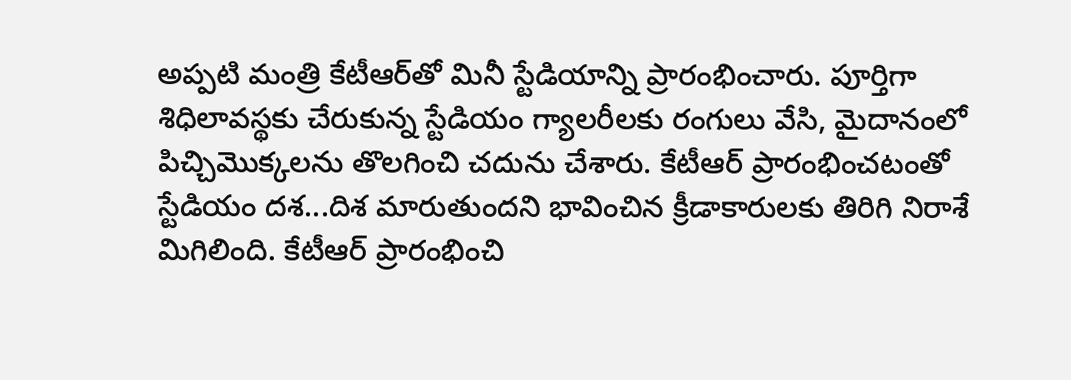అప్పటి మంత్రి కేటీఆర్‌తో మినీ స్టేడియాన్ని ప్రారంభించారు. పూర్తిగా శిధిలావస్థకు చేరుకున్న స్టేడియం గ్యాలరీలకు రంగులు వేసి, మైదానంలో పిచ్చిమొక్కలను తొలగించి చదును చేశారు. కేటీఆర్‌ ప్రారంభించటంతో స్టేడియం దశ...దిశ మారుతుందని భావించిన క్రీడాకారులకు తిరిగి నిరాశే మిగిలింది. కేటీఆర్‌ ప్రారంభించి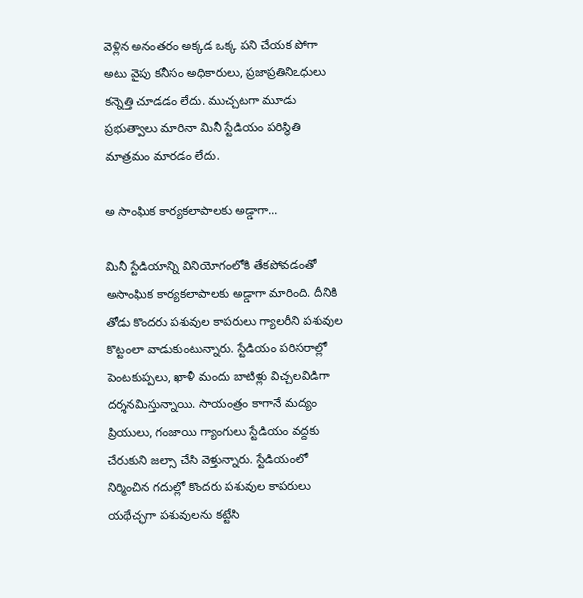వెళ్లిన అనంతరం అక్కడ ఒక్క పని చేయక పోగా అటు వైపు కనీసం అధికారులు, ప్రజాప్రతినిఽధులు కన్నెత్తి చూడడం లేదు. ముచ్చటగా మూడు ప్రభుత్వాలు మారినా మినీ స్టేడియం పరిస్థితి మాత్రమం మారడం లేదు.

అ సాంఘిక కార్యకలాపాలకు అడ్డాగా...

మినీ స్టేడియాన్ని వినియోగంలోకి తేకపోవడంతో అసాంఘిక కార్యకలాపాలకు అడ్డాగా మారింది. దీనికి తోడు కొందరు పశువుల కాపరులు గ్యాలరీని పశువుల కొట్టంలా వాడుకుంటున్నారు. స్టేడియం పరిసరాల్లో పెంటకుప్పలు, ఖాళీ మందు బాటిళ్లు విచ్చలవిడిగా దర్శనమిస్తున్నాయి. సాయంత్రం కాగానే మద్యం ప్రియులు, గంజాయి గ్యాంగులు స్టేడియం వద్దకు చేరుకుని జల్సా చేసి వెళ్తున్నారు. స్టేడియంలో నిర్మించిన గదుల్లో కొందరు పశువుల కాపరులు యథేచ్ఛగా పశువులను కట్టేసి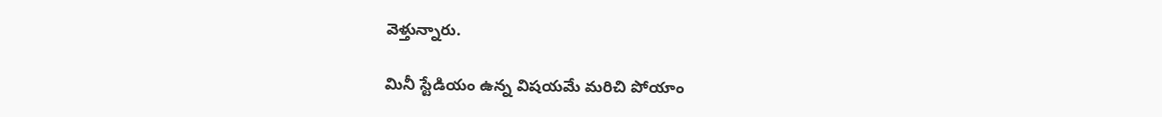వెళ్తున్నారు.

మినీ స్టేడియం ఉన్న విషయమే మరిచి పోయాం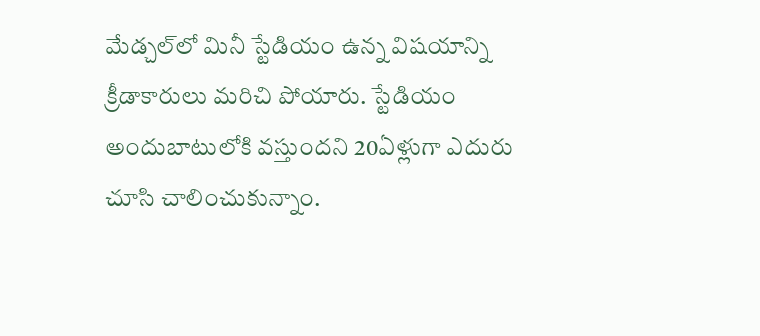మేడ్చల్‌లో మినీ స్టేడియం ఉన్న విషయాన్ని క్రీడాకారులు మరిచి పోయారు. స్టేడియం అందుబాటులోకి వస్తుందని 20ఏళ్లుగా ఎదురు చూసి చాలించుకున్నాం.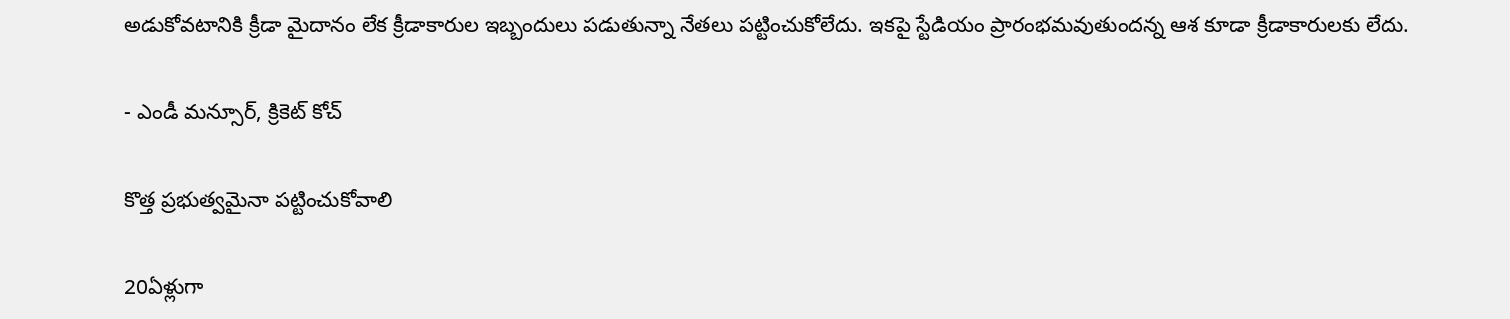అడుకోవటానికి క్రీడా మైదానం లేక క్రీడాకారుల ఇబ్బందులు పడుతున్నా నేతలు పట్టించుకోలేదు. ఇకపై స్టేడియం ప్రారంభమవుతుందన్న ఆశ కూడా క్రీడాకారులకు లేదు.

- ఎండీ మన్సూర్‌, క్రికెట్‌ కోచ్‌

కొత్త ప్రభుత్వమైనా పట్టించుకోవాలి

20ఏళ్లుగా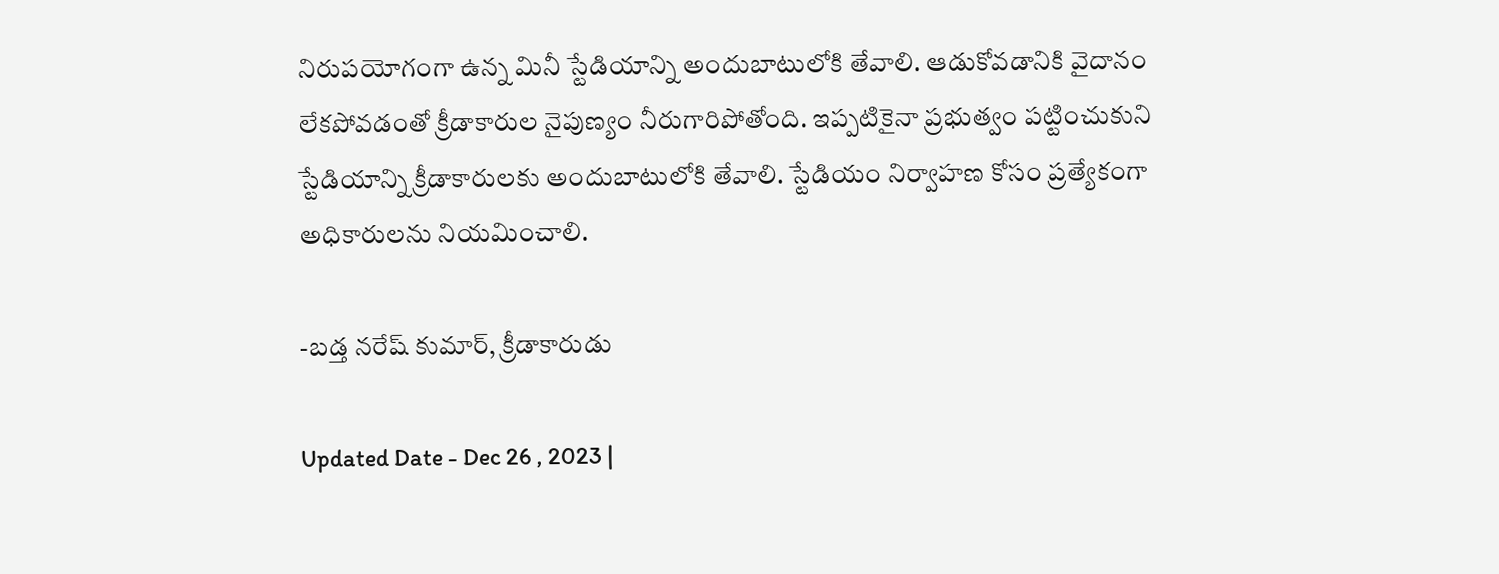నిరుపయోగంగా ఉన్న మినీ స్టేడియాన్ని అందుబాటులోకి తేవాలి. ఆడుకోవడానికి వైదానం లేకపోవడంతో క్రీడాకారుల నైపుణ్యం నీరుగారిపోతోంది. ఇప్పటికైనా ప్రభుత్వం పట్టించుకుని స్టేడియాన్ని క్రీడాకారులకు అందుబాటులోకి తేవాలి. స్టేడియం నిర్వాహణ కోసం ప్రత్యేకంగా అధికారులను నియమించాలి.

-బడ్త నరేష్‌ కుమార్‌, క్రీడాకారుడు

Updated Date - Dec 26 , 2023 |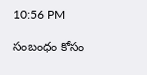10:56 PM

సంబంధం కోసం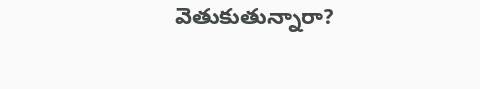వెతుకుతున్నారా?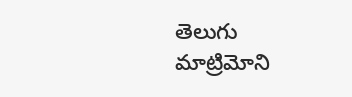తెలుగు మాట్రిమోని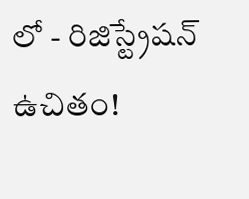లో - రిజిస్ట్రేషన్ ఉచితం!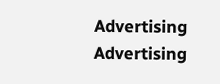Advertising
Advertising